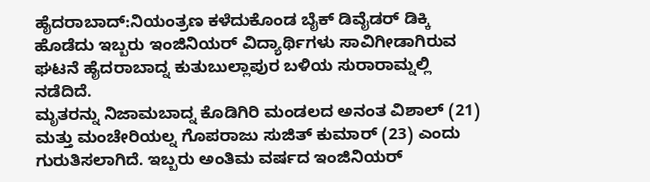ಹೈದರಾಬಾದ್:ನಿಯಂತ್ರಣ ಕಳೆದುಕೊಂಡ ಬೈಕ್ ಡಿವೈಡರ್ ಡಿಕ್ಕಿ ಹೊಡೆದು ಇಬ್ಬರು ಇಂಜಿನಿಯರ್ ವಿದ್ಯಾರ್ಥಿಗಳು ಸಾವಿಗೀಡಾಗಿರುವ ಘಟನೆ ಹೈದರಾಬಾದ್ನ ಕುತುಬುಲ್ಲಾಪುರ ಬಳಿಯ ಸುರಾರಾಮ್ನಲ್ಲಿ ನಡೆದಿದೆ.
ಮೃತರನ್ನು ನಿಜಾಮಬಾದ್ನ ಕೊಡಿಗಿರಿ ಮಂಡಲದ ಅನಂತ ವಿಶಾಲ್ (21) ಮತ್ತು ಮಂಚೇರಿಯಲ್ನ ಗೊಪರಾಜು ಸುಜಿತ್ ಕುಮಾರ್ (23) ಎಂದು ಗುರುತಿಸಲಾಗಿದೆ. ಇಬ್ಬರು ಅಂತಿಮ ವರ್ಷದ ಇಂಜಿನಿಯರ್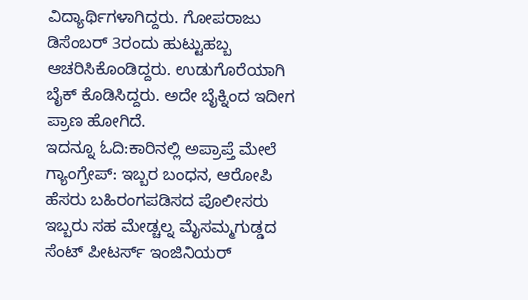ವಿದ್ಯಾರ್ಥಿಗಳಾಗಿದ್ದರು. ಗೋಪರಾಜು ಡಿಸೆಂಬರ್ 3ರಂದು ಹುಟ್ಟುಹಬ್ಬ ಆಚರಿಸಿಕೊಂಡಿದ್ದರು. ಉಡುಗೊರೆಯಾಗಿ ಬೈಕ್ ಕೊಡಿಸಿದ್ದರು. ಅದೇ ಬೈಕ್ನಿಂದ ಇದೀಗ ಪ್ರಾಣ ಹೋಗಿದೆ.
ಇದನ್ನೂ ಓದಿ:ಕಾರಿನಲ್ಲಿ ಅಪ್ರಾಪ್ತೆ ಮೇಲೆ ಗ್ಯಾಂಗ್ರೇಪ್: ಇಬ್ಬರ ಬಂಧನ, ಆರೋಪಿ ಹೆಸರು ಬಹಿರಂಗಪಡಿಸದ ಪೊಲೀಸರು
ಇಬ್ಬರು ಸಹ ಮೇಡ್ಚಲ್ನ ಮೈಸಮ್ಮಗುಡ್ಡದ ಸೆಂಟ್ ಪೀಟರ್ಸ್ ಇಂಜಿನಿಯರ್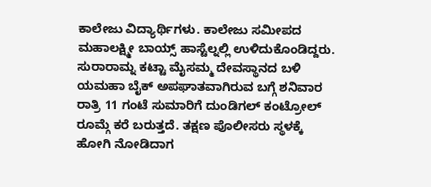ಕಾಲೇಜು ವಿದ್ಯಾರ್ಥಿಗಳು. ಕಾಲೇಜು ಸಮೀಪದ ಮಹಾಲಕ್ಷ್ಮೀ ಬಾಯ್ಸ್ ಹಾಸ್ಟೆಲ್ನಲ್ಲಿ ಉಳಿದುಕೊಂಡಿದ್ದರು. ಸುರಾರಾಮ್ನ ಕಟ್ಟಾ ಮೈಸಮ್ಮ ದೇವಸ್ಥಾನದ ಬಳಿ ಯಮಹಾ ಬೈಕ್ ಅಪಘಾತವಾಗಿರುವ ಬಗ್ಗೆ ಶನಿವಾರ ರಾತ್ರಿ 11 ಗಂಟೆ ಸುಮಾರಿಗೆ ದುಂಡಿಗಲ್ ಕಂಟ್ರೋಲ್ ರೂಮ್ಗೆ ಕರೆ ಬರುತ್ತದೆ. ತಕ್ಷಣ ಪೊಲೀಸರು ಸ್ಥಳಕ್ಕೆ ಹೋಗಿ ನೋಡಿದಾಗ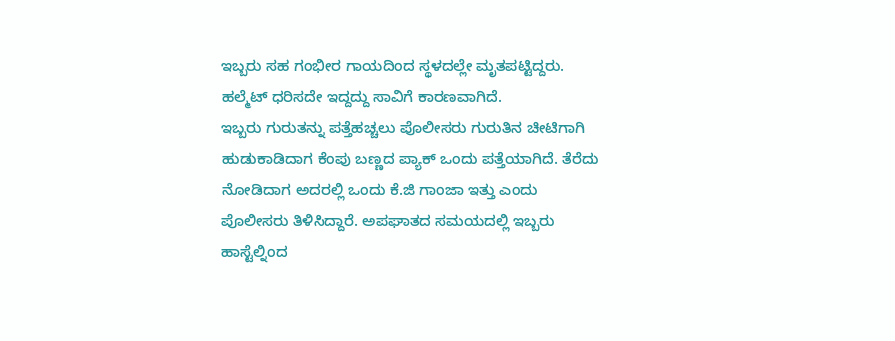ಇಬ್ಬರು ಸಹ ಗಂಭೀರ ಗಾಯದಿಂದ ಸ್ಥಳದಲ್ಲೇ ಮೃತಪಟ್ಟಿದ್ದರು. ಹಲ್ಮೆಟ್ ಧರಿಸದೇ ಇದ್ದದ್ದು ಸಾವಿಗೆ ಕಾರಣವಾಗಿದೆ.
ಇಬ್ಬರು ಗುರುತನ್ನು ಪತ್ತೆಹಚ್ಚಲು ಪೊಲೀಸರು ಗುರುತಿನ ಚೀಟಿಗಾಗಿ ಹುಡುಕಾಡಿದಾಗ ಕೆಂಪು ಬಣ್ಣದ ಪ್ಯಾಕ್ ಒಂದು ಪತ್ತೆಯಾಗಿದೆ. ತೆರೆದು ನೋಡಿದಾಗ ಅದರಲ್ಲಿ ಒಂದು ಕೆ.ಜಿ ಗಾಂಜಾ ಇತ್ತು ಎಂದು ಪೊಲೀಸರು ತಿಳಿಸಿದ್ದಾರೆ. ಅಪಘಾತದ ಸಮಯದಲ್ಲಿ ಇಬ್ಬರು ಹಾಸ್ಟೆಲ್ನಿಂದ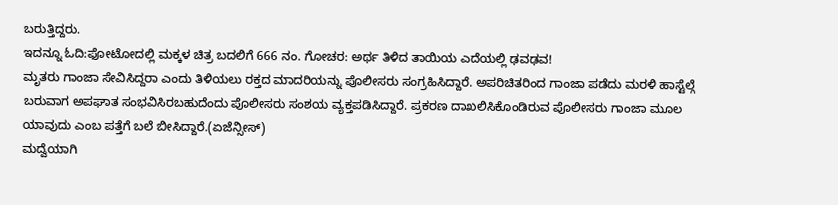ಬರುತ್ತಿದ್ದರು.
ಇದನ್ನೂ ಓದಿ:ಫೋಟೋದಲ್ಲಿ ಮಕ್ಕಳ ಚಿತ್ರ ಬದಲಿಗೆ 666 ನಂ. ಗೋಚರ: ಅರ್ಥ ತಿಳಿದ ತಾಯಿಯ ಎದೆಯಲ್ಲಿ ಢವಢವ!
ಮೃತರು ಗಾಂಜಾ ಸೇವಿಸಿದ್ದರಾ ಎಂದು ತಿಳಿಯಲು ರಕ್ತದ ಮಾದರಿಯನ್ನು ಪೊಲೀಸರು ಸಂಗ್ರಹಿಸಿದ್ದಾರೆ. ಅಪರಿಚಿತರಿಂದ ಗಾಂಜಾ ಪಡೆದು ಮರಳಿ ಹಾಸ್ಟೆಲ್ಗೆ ಬರುವಾಗ ಅಪಘಾತ ಸಂಭವಿಸಿರಬಹುದೆಂದು ಪೊಲೀಸರು ಸಂಶಯ ವ್ಯಕ್ತಪಡಿಸಿದ್ದಾರೆ. ಪ್ರಕರಣ ದಾಖಲಿಸಿಕೊಂಡಿರುವ ಪೊಲೀಸರು ಗಾಂಜಾ ಮೂಲ ಯಾವುದು ಎಂಬ ಪತ್ತೆಗೆ ಬಲೆ ಬೀಸಿದ್ದಾರೆ.(ಏಜೆನ್ಸೀಸ್)
ಮದ್ವೆಯಾಗಿ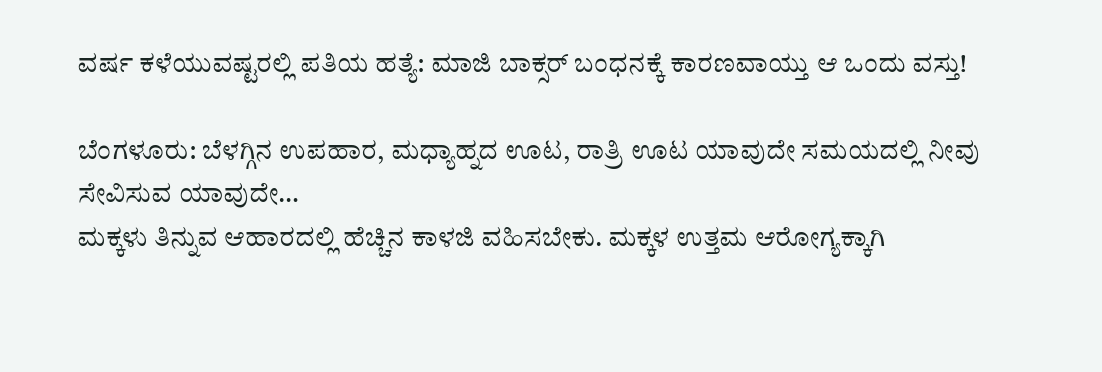ವರ್ಷ ಕಳೆಯುವಷ್ಟರಲ್ಲಿ ಪತಿಯ ಹತ್ಯೆ: ಮಾಜಿ ಬಾಕ್ಸರ್ ಬಂಧನಕ್ಕೆ ಕಾರಣವಾಯ್ತು ಆ ಒಂದು ವಸ್ತು!

ಬೆಂಗಳೂರು: ಬೆಳಗ್ಗಿನ ಉಪಹಾರ, ಮಧ್ಯಾಹ್ನದ ಊಟ, ರಾತ್ರಿ ಊಟ ಯಾವುದೇ ಸಮಯದಲ್ಲಿ ನೀವು ಸೇವಿಸುವ ಯಾವುದೇ…
ಮಕ್ಕಳು ತಿನ್ನುವ ಆಹಾರದಲ್ಲಿ ಹೆಚ್ಚಿನ ಕಾಳಜಿ ವಹಿಸಬೇಕು. ಮಕ್ಕಳ ಉತ್ತಮ ಆರೋಗ್ಯಕ್ಕಾಗಿ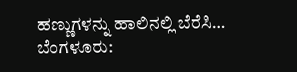ಹಣ್ಣುಗಳನ್ನು ಹಾಲಿನಲ್ಲಿ ಬೆರೆಸಿ…
ಬೆಂಗಳೂರು: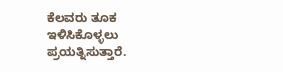ಕೆಲವರು ತೂಕ ಇಳಿಸಿಕೊಳ್ಳಲು ಪ್ರಯತ್ನಿಸುತ್ತಾರೆ.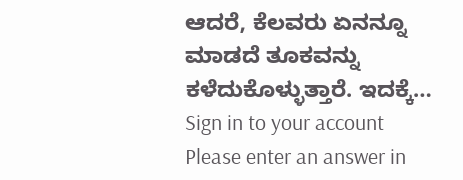ಆದರೆ, ಕೆಲವರು ಏನನ್ನೂ ಮಾಡದೆ ತೂಕವನ್ನು ಕಳೆದುಕೊಳ್ಳುತ್ತಾರೆ. ಇದಕ್ಕೆ…
Sign in to your account
Please enter an answer in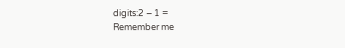digits:2 − 1 =
Remember me